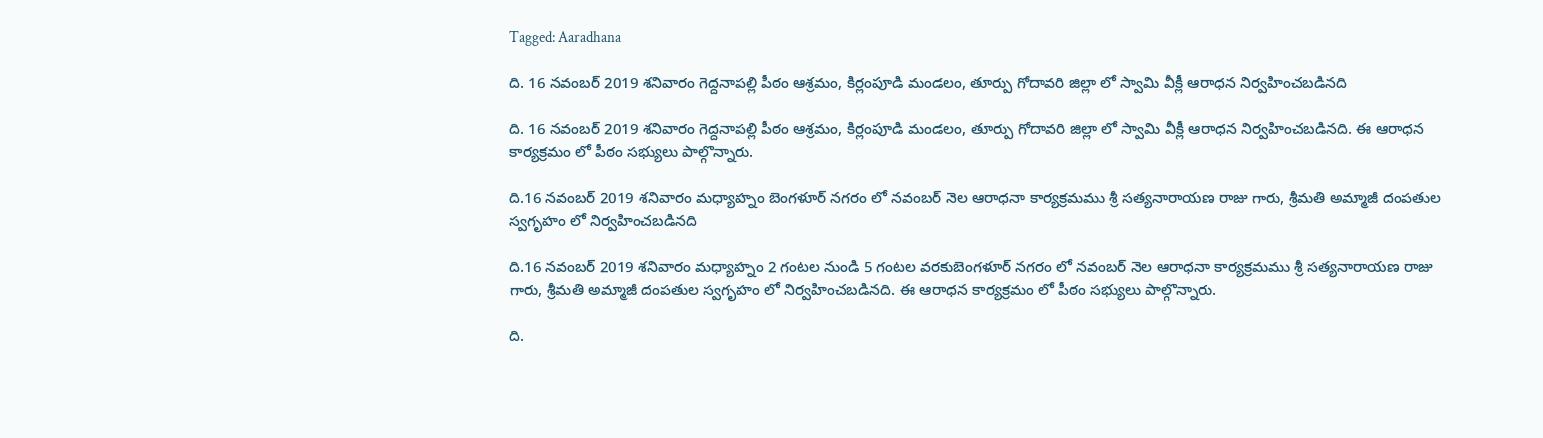Tagged: Aaradhana

ది. 16 నవంబర్ 2019 శనివారం గెద్దనాపల్లి పీఠం ఆశ్రమం, కిర్లంపూడి మండలం, తూర్పు గోదావరి జిల్లా లో స్వామి వీక్లీ ఆరాధన నిర్వహించబడినది

ది. 16 నవంబర్ 2019 శనివారం గెద్దనాపల్లి పీఠం ఆశ్రమం, కిర్లంపూడి మండలం, తూర్పు గోదావరి జిల్లా లో స్వామి వీక్లీ ఆరాధన నిర్వహించబడినది. ఈ ఆరాధన కార్యక్రమం లో పీఠం సభ్యులు పాల్గొన్నారు.

ది.16 నవంబర్ 2019 శనివారం మధ్యాహ్నం బెంగళూర్ నగరం లో నవంబర్ నెల ఆరాధనా కార్యక్రమము శ్రీ సత్యనారాయణ రాజు గారు, శ్రీమతి అమ్మాజీ దంపతుల స్వగృహం లో నిర్వహించబడినది

ది.16 నవంబర్ 2019 శనివారం మధ్యాహ్నం 2 గంటల నుండి 5 గంటల వరకుబెంగళూర్ నగరం లో నవంబర్ నెల ఆరాధనా కార్యక్రమము శ్రీ సత్యనారాయణ రాజు గారు, శ్రీమతి అమ్మాజీ దంపతుల స్వగృహం లో నిర్వహించబడినది. ఈ ఆరాధన కార్యక్రమం లో పీఠం సభ్యులు పాల్గొన్నారు.

ది.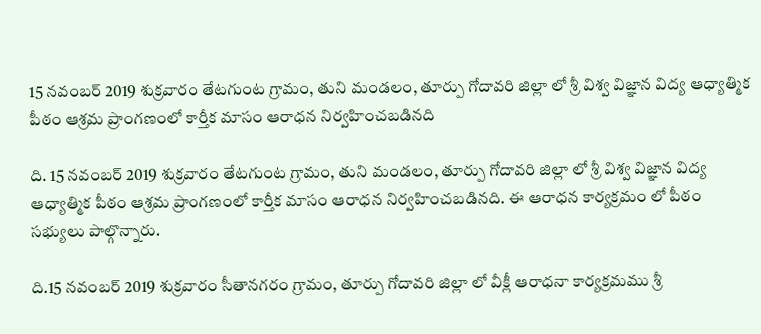15 నవంబర్ 2019 శుక్రవారం తేటగుంట గ్రామం, తుని మండలం, తూర్పు గోదావరి జిల్లా లో శ్రీ విశ్వ విజ్ఞాన విద్య ఆధ్యాత్మిక పీఠం ఆశ్రమ ప్రాంగణంలో కార్తీక మాసం ఆరాధన నిర్వహించబడినది

ది. 15 నవంబర్ 2019 శుక్రవారం తేటగుంట గ్రామం, తుని మండలం, తూర్పు గోదావరి జిల్లా లో శ్రీ విశ్వ విజ్ఞాన విద్య ఆధ్యాత్మిక పీఠం ఆశ్రమ ప్రాంగణంలో కార్తీక మాసం ఆరాధన నిర్వహించబడినది. ఈ ఆరాధన కార్యక్రమం లో పీఠం సభ్యులు పాల్గొన్నారు.

ది.15 నవంబర్ 2019 శుక్రవారం సీతానగరం గ్రామం, తూర్పు గోదావరి జిల్లా లో వీక్లీ ఆరాధనా కార్యక్రమము శ్రీ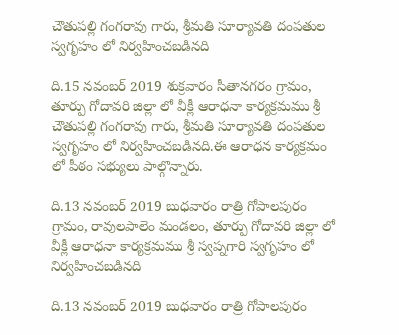చౌతుపల్లి గంగరావు గారు, శ్రీమతి సూర్యావతి దంపతుల స్వగృహం లో నిర్వహించబడినది

ది.15 నవంబర్ 2019 శుక్రవారం సీతానగరం గ్రామం, తూర్పు గోదావరి జిల్లా లో వీక్లీ ఆరాధనా కార్యక్రమము శ్రీ చౌతుపల్లి గంగరావు గారు, శ్రీమతి సూర్యావతి దంపతుల స్వగృహం లో నిర్వహించబడినది.ఈ ఆరాధన కార్యక్రమం లో పీఠం సభ్యులు పాల్గొన్నారు.

ది.13 నవంబర్ 2019 బుధవారం రాత్రి గోపాలపురం గ్రామం, రావులపాలెం మండలం, తూర్పు గోదావరి జిల్లా లో వీక్లీ ఆరాధనా కార్యక్రమము శ్రీ స్వప్నగారి స్వగృహం లో నిర్వహించబడినది

ది.13 నవంబర్ 2019 బుధవారం రాత్రి గోపాలపురం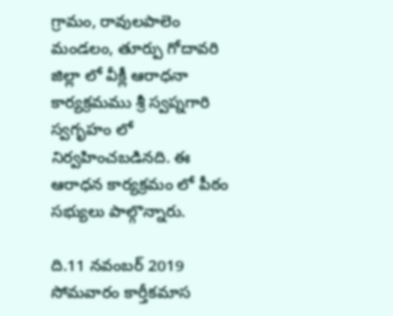గ్రామం, రావులపాలెం మండలం, తూర్పు గోదావరి జిల్లా లో వీక్లీ ఆరాధనా కార్యక్రమము శ్రీ స్వప్నగారి స్వగృహం లో నిర్వహించబడినది. ఈ ఆరాధన కార్యక్రమం లో పీఠం సభ్యులు పాల్గొన్నారు.

ది.11 నవంబర్ 2019 సోమవారం కార్తీకమాస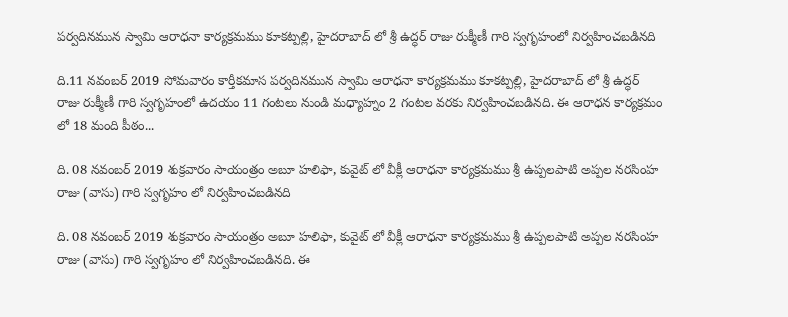పర్వదినమున స్వామి ఆరాధనా కార్యక్రమము కూకట్పల్లి, హైదరాబాద్ లో శ్రీ ఉద్ధర్ రాజు రుక్మీణీ గారి స్వగృహంలో నిర్వహించబడినది

ది.11 నవంబర్ 2019 సోమవారం కార్తీకమాస పర్వదినమున స్వామి ఆరాధనా కార్యక్రమము కూకట్పల్లి, హైదరాబాద్ లో శ్రీ ఉద్ధర్ రాజు రుక్మీణీ గారి స్వగృహంలో ఉదయం 11 గంటలు నుండి మధ్యాహ్నం 2 గంటల వరకు నిర్వహించబడినది. ఈ ఆరాధన కార్యక్రమం లో 18 మంది పీఠం...

ది. 08 నవంబర్ 2019 శుక్రవారం సాయంత్రం అబూ హలిఫా, కువైట్ లో వీక్లీ ఆరాధనా కార్యక్రమము శ్రీ ఉప్పలపాటి అప్పల నరసింహ రాజు (వాసు) గారి స్వగృహం లో నిర్వహించబడినది

ది. 08 నవంబర్ 2019 శుక్రవారం సాయంత్రం అబూ హలిఫా, కువైట్ లో వీక్లీ ఆరాధనా కార్యక్రమము శ్రీ ఉప్పలపాటి అప్పల నరసింహ రాజు (వాసు) గారి స్వగృహం లో నిర్వహించబడినది. ఈ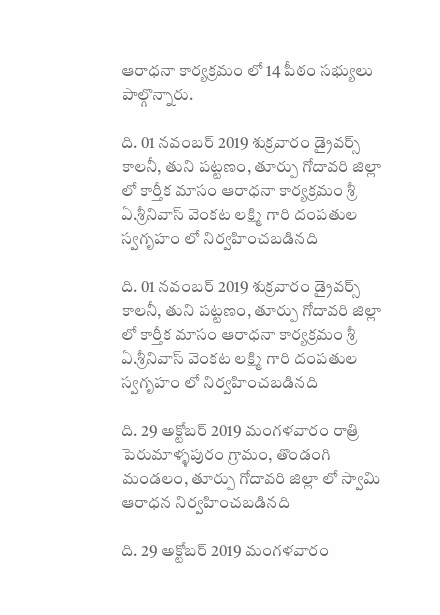ఆరాధనా కార్యక్రమం లో 14 పీఠం సభ్యులు పాల్గొన్నారు.

ది. 01 నవంబర్ 2019 శుక్రవారం డ్రైవర్స్ కాలనీ, తుని పట్టణం, తూర్పు గోదావరి జిల్లా లో కార్తీక మాసం ఆరాధనా కార్యక్రమం శ్రీ ఏ.శ్రీనివాస్ వెంకట లక్ష్మి గారి దంపతుల స్వగృహం లో నిర్వహించబడినది

ది. 01 నవంబర్ 2019 శుక్రవారం డ్రైవర్స్ కాలనీ, తుని పట్టణం, తూర్పు గోదావరి జిల్లా లో కార్తీక మాసం ఆరాధనా కార్యక్రమం శ్రీ ఏ.శ్రీనివాస్ వెంకట లక్ష్మి గారి దంపతుల స్వగృహం లో నిర్వహించబడినది

ది. 29 అక్టోబర్ 2019 మంగళవారం రాత్రి పెరుమాళ్ళపురం గ్రామం, తొండంగి మండలం, తూర్పు గోదావరి జిల్లా లో స్వామి ఆరాధన నిర్వహించబడినది

ది. 29 అక్టోబర్ 2019 మంగళవారం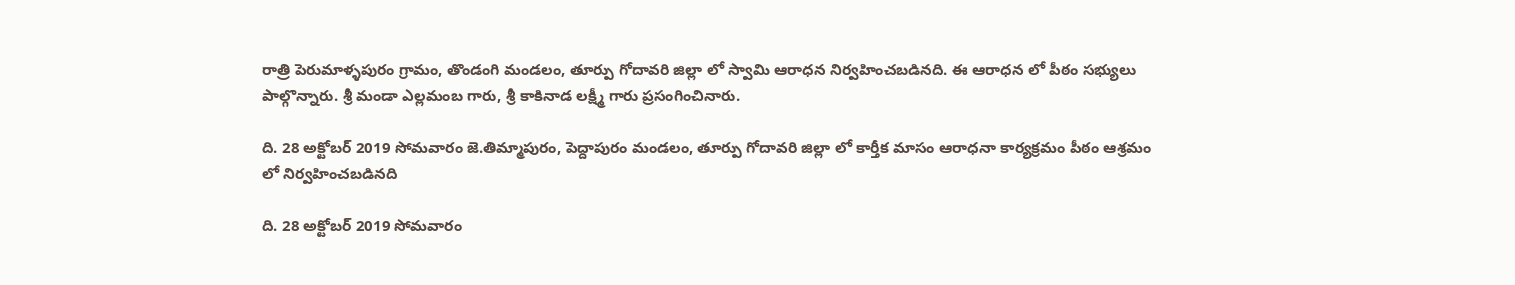రాత్రి పెరుమాళ్ళపురం గ్రామం, తొండంగి మండలం, తూర్పు గోదావరి జిల్లా లో స్వామి ఆరాధన నిర్వహించబడినది. ఈ ఆరాధన లో పీఠం సభ్యులు పాల్గొన్నారు. శ్రీ మండా ఎల్లమంబ గారు, శ్రీ కాకినాడ లక్ష్మీ గారు ప్రసంగించినారు.

ది. 28 అక్టోబర్ 2019 సోమవారం జె.తిమ్మాపురం, పెద్దాపురం మండలం, తూర్పు గోదావరి జిల్లా లో కార్తీక మాసం ఆరాధనా కార్యక్రమం పీఠం ఆశ్రమం లో నిర్వహించబడినది

ది. 28 అక్టోబర్ 2019 సోమవారం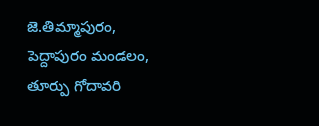జె.తిమ్మాపురం, పెద్దాపురం మండలం, తూర్పు గోదావరి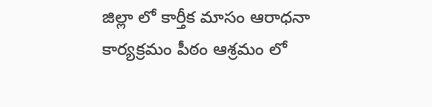జిల్లా లో కార్తీక మాసం ఆరాధనా కార్యక్రమం పీఠం ఆశ్రమం లో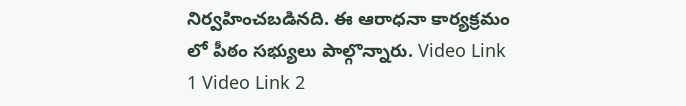నిర్వహించబడినది. ఈ ఆరాధనా కార్యక్రమం లో పీఠం సభ్యులు పాల్గొన్నారు. Video Link 1 Video Link 2